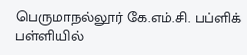பெருமாநல்லூர் கே.எம்.சி. பப்ளிக் பள்ளியில்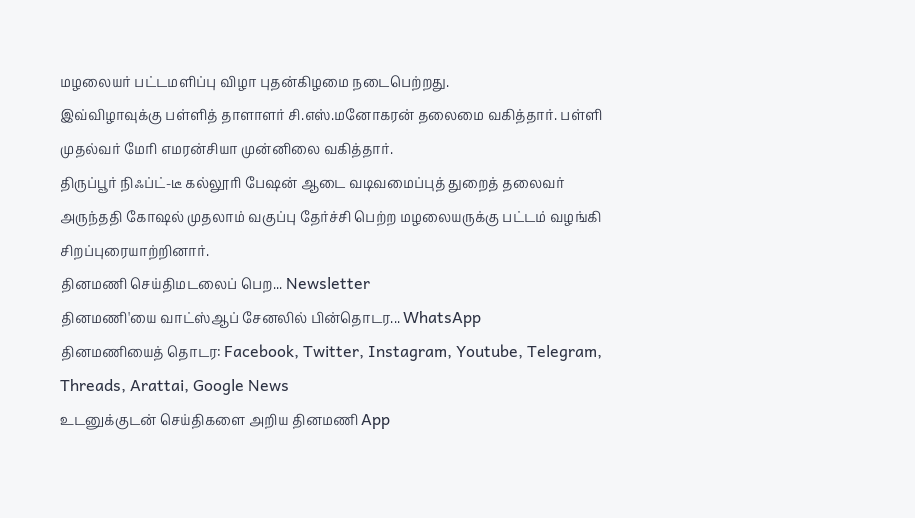மழலையர் பட்டமளிப்பு விழா புதன்கிழமை நடைபெற்றது.
இவ்விழாவுக்கு பள்ளித் தாளாளர் சி.எஸ்.மனோகரன் தலைமை வகித்தார். பள்ளி முதல்வர் மேரி எமரன்சியா முன்னிலை வகித்தார்.
திருப்பூர் நிஃப்ட்-டீ கல்லூரி பேஷன் ஆடை வடிவமைப்புத் துறைத் தலைவர் அருந்ததி கோஷல் முதலாம் வகுப்பு தேர்ச்சி பெற்ற மழலையருக்கு பட்டம் வழங்கி சிறப்புரையாற்றினார்.
தினமணி செய்திமடலைப் பெற... Newsletter
தினமணி'யை வாட்ஸ்ஆப் சேனலில் பின்தொடர... WhatsApp
தினமணியைத் தொடர: Facebook, Twitter, Instagram, Youtube, Telegram, Threads, Arattai, Google News
உடனுக்குடன் செய்திகளை அறிய தினமணி App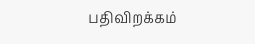பதிவிறக்கம்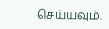செய்யவும்.